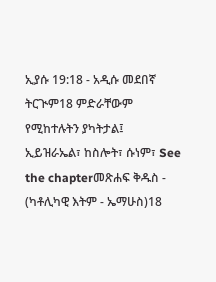ኢያሱ 19:18 - አዲሱ መደበኛ ትርጒም18 ምድራቸውም የሚከተሉትን ያካትታል፤ ኢይዝራኤል፣ ከስሎት፣ ሱነም፣ See the chapterመጽሐፍ ቅዱስ - (ካቶሊካዊ እትም - ኤማሁስ)18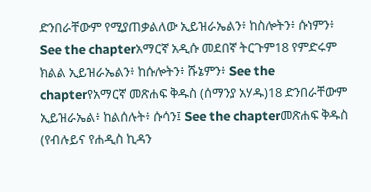ድንበራቸውም የሚያጠቃልለው ኢይዝራኤልን፥ ከስሎትን፥ ሱነምን፥ See the chapterአማርኛ አዲሱ መደበኛ ትርጉም18 የምድሩም ክልል ኢይዝራኤልን፥ ከሱሎትን፥ ሹኔምን፥ See the chapterየአማርኛ መጽሐፍ ቅዱስ (ሰማንያ አሃዱ)18 ድንበራቸውም ኢይዝራኤል፥ ከልሰሉት፥ ሱሳን፤ See the chapterመጽሐፍ ቅዱስ (የብሉይና የሐዲስ ኪዳን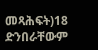መጻሕፍት)18 ድንበራቸውም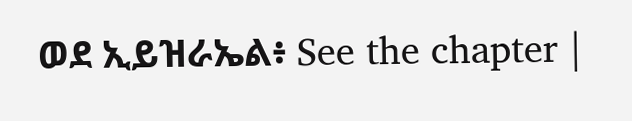ወደ ኢይዝራኤል፥ See the chapter |